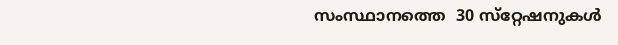സംസ്ഥാനത്തെ  30 സ്‌റ്റേഷനുകൾ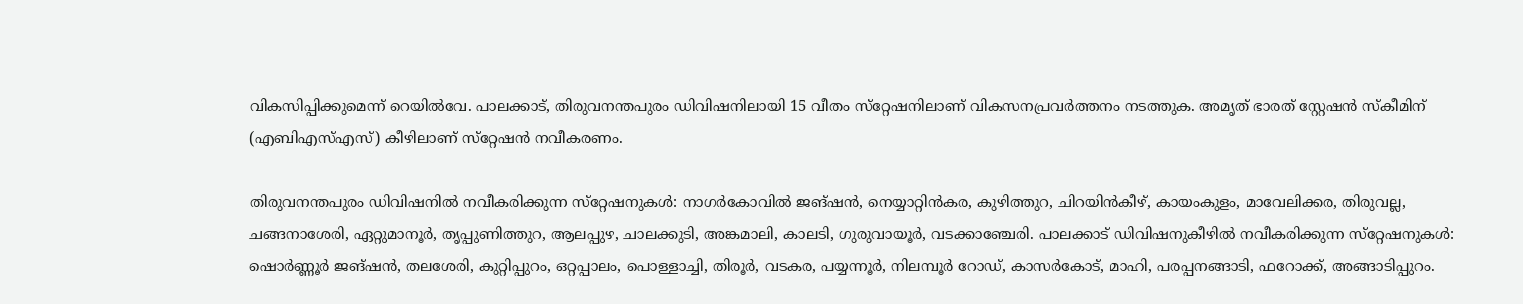വികസിപ്പിക്കുമെന്ന്‌ റെയിൽവേ. പാലക്കാട്‌, തിരുവനന്തപുരം ഡിവിഷനിലായി 15 വീതം സ്‌റ്റേഷനിലാണ്‌ വികസനപ്രവർത്തനം നടത്തുക. അമൃത് ഭാരത് സ്റ്റേഷൻ സ്കീമിന് (എബിഎസ്‌എസ്‌) കീഴിലാണ്‌ സ്‌റ്റേഷൻ നവീകരണം.

തിരുവനന്തപുരം ഡിവിഷനിൽ നവീകരിക്കുന്ന സ്‌റ്റേഷനുകൾ: നാഗർകോവിൽ ജങ്‌ഷൻ, നെയ്യാറ്റിൻകര, കുഴിത്തുറ, ചിറയിൻകീഴ്‌, കായംകുളം, മാവേലിക്കര, തിരുവല്ല, ചങ്ങനാശേരി, ഏറ്റുമാനൂർ, തൃപ്പുണിത്തുറ, ആലപ്പുഴ, ചാലക്കുടി, അങ്കമാലി, കാലടി, ഗുരുവായൂർ, വടക്കാഞ്ചേരി. പാലക്കാട്‌ ഡിവിഷനുകീഴിൽ നവീകരിക്കുന്ന സ്‌റ്റേഷനുകൾ: ഷൊർണ്ണൂർ ജങ്‌ഷൻ, തലശേരി, കുറ്റിപ്പുറം, ഒറ്റപ്പാലം, പൊള്ളാച്ചി, തിരൂർ, വടകര, പയ്യന്നൂർ, നിലമ്പൂർ റോഡ്‌, കാസർകോട്‌, മാഹി, പരപ്പനങ്ങാടി, ഫറോക്ക്‌, അങ്ങാടിപ്പുറം.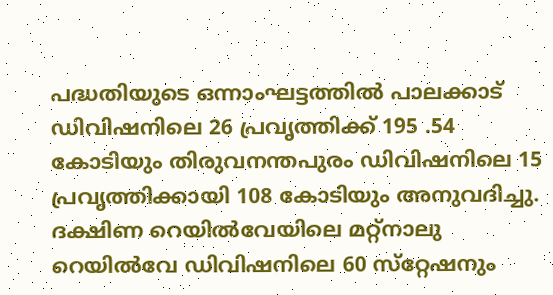പദ്ധതിയുടെ ഒന്നാംഘട്ടത്തിൽ പാലക്കാട്‌ ഡിവിഷനിലെ 26 പ്രവൃത്തിക്ക്‌ 195 .54 കോടിയും തിരുവനന്തപുരം ഡിവിഷനിലെ 15 പ്രവൃത്തിക്കായി 108 കോടിയും അനുവദിച്ചു. ദക്ഷിണ റെയിൽവേയിലെ മറ്റ്‌നാലു റെയിൽവേ ഡിവിഷനിലെ 60 സ്‌റ്റേഷനും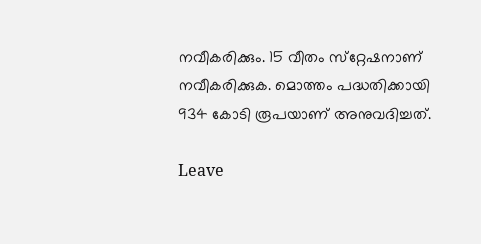നവീകരിക്കും. 15 വീതം സ്‌റ്റേഷനാണ്‌ നവീകരിക്കുക. മൊത്തം പദ്ധതിക്കായി 934 കോടി രൂപയാണ്‌ അനുവദിച്ചത്‌.

Leave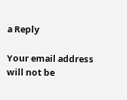a Reply

Your email address will not be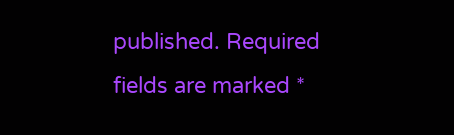published. Required fields are marked *